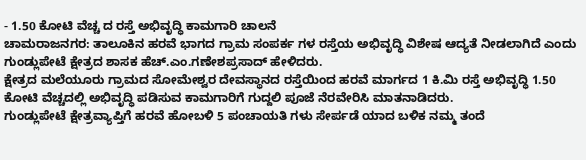- 1.50 ಕೋಟಿ ವೆಚ್ಚ ದ ರಸ್ತೆ ಅಭಿವೃದ್ಧಿ ಕಾಮಗಾರಿ ಚಾಲನೆ
ಚಾಮರಾಜನಗರ: ತಾಲೂಕಿನ ಹರವೆ ಭಾಗದ ಗ್ರಾಮ ಸಂಪರ್ಕ ಗಳ ರಸ್ತೆಯ ಅಭಿವೃದ್ಧಿ ವಿಶೇಷ ಆದ್ಯತೆ ನೀಡಲಾಗಿದೆ ಎಂದು ಗುಂಡ್ಲುಪೇಟೆ ಕ್ಷೇತ್ರದ ಶಾಸಕ ಹೆಚ್.ಎಂ.ಗಣೇಶಪ್ರಸಾದ್ ಹೇಳಿದರು.
ಕ್ಷೇತ್ರದ ಮಲೆಯೂರು ಗ್ರಾಮದ ಸೋಮೇಶ್ವರ ದೇವಸ್ಥಾನದ ರಸ್ತೆಯಿಂದ ಹರವೆ ಮಾರ್ಗದ 1 ಕಿ.ಮಿ ರಸ್ತೆ ಅಭಿವೃದ್ಧಿ 1.50 ಕೋಟಿ ವೆಚ್ಚದಲ್ಲಿ ಅಭಿವೃದ್ಧಿ ಪಡಿಸುವ ಕಾಮಗಾರಿಗೆ ಗುದ್ದಲಿ ಪೂಜೆ ನೆರವೇರಿಸಿ ಮಾತನಾಡಿದರು.
ಗುಂಡ್ಲುಪೇಟೆ ಕ್ಷೇತ್ರವ್ಯಾಪ್ತಿಗೆ ಹರವೆ ಹೋಬಳಿ 5 ಪಂಚಾಯತಿ ಗಳು ಸೇರ್ಪಡೆ ಯಾದ ಬಳಿಕ ನಮ್ಮ ತಂದೆ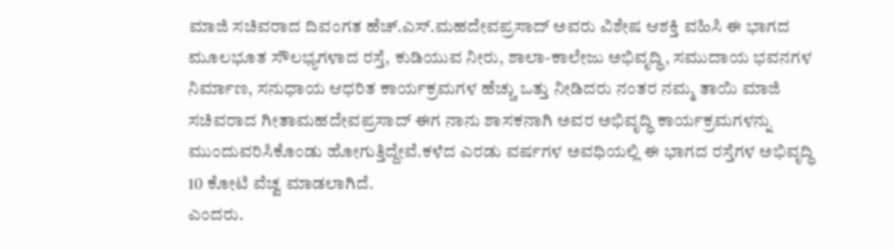ಮಾಜಿ ಸಚಿವರಾದ ದಿವಂಗತ ಹೆಚ್.ಎಸ್.ಮಹದೇವಪ್ರಸಾದ್ ಅವರು ವಿಶೇಷ ಆಶಕ್ತಿ ವಹಿಸಿ ಈ ಭಾಗದ ಮೂಲಭೂತ ಸೌಲಭ್ಯಗಳಾದ ರಸ್ತೆ, ಕುಡಿಯುವ ನೀರು, ಶಾಲಾ-ಕಾಲೇಜು ಅಭಿವೃದ್ಧಿ, ಸಮುದಾಯ ಭವನಗಳ ನಿರ್ಮಾಣ, ಸನುಧಾಯ ಆಧರಿತ ಕಾರ್ಯಕ್ರಮಗಳ ಹೆಚ್ಚು ಒತ್ತು ನೀಡಿದರು ನಂತರ ನಮ್ಮ ತಾಯಿ ಮಾಜಿ ಸಚಿವರಾದ ಗೀತಾಮಹದೇವಪ್ರಸಾದ್ ಈಗ ನಾನು ಶಾಸಕನಾಗಿ ಅವರ ಅಭಿವೃದ್ಧಿ ಕಾರ್ಯಕ್ರಮಗಳನ್ನು ಮುಂದುವರಿಸಿಕೊಂಡು ಹೋಗುತ್ತಿದ್ದೇವೆ.ಕಳೆದ ಎರಡು ವರ್ಷಗಳ ಅವಧಿಯಲ್ಲಿ ಈ ಭಾಗದ ರಸ್ತೆಗಳ ಅಭಿವೃದ್ಧಿ 10 ಕೋಟಿ ವೆಚ್ವ ಮಾಡಲಾಗಿದೆ.
ಎಂದರು.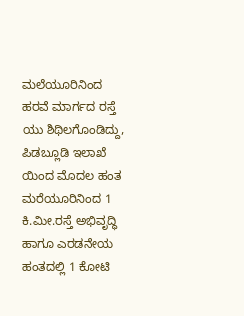ಮಲೆಯೂರಿನಿಂದ ಹರವೆ ಮಾರ್ಗದ ರಸ್ತೆ ಯು ಶಿಥಿಲಗೊಂಡಿದ್ದು, ಪಿಡಬ್ಲೂಡಿ ಇಲಾಖೆ ಯಿಂದ ಮೊದಲ ಹಂತ ಮರೆಯೂರಿನಿಂದ 1 ಕಿ.ಮೀ.ರಸ್ತೆ ಅಭಿವೃದ್ಧಿ ಹಾಗೂ ಎರಡನೇಯ ಹಂತದಲ್ಲಿ 1 ಕೋಟಿ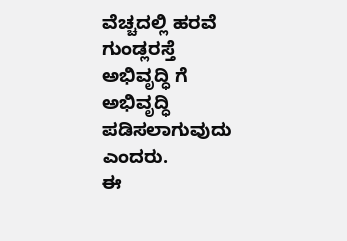ವೆಚ್ಚದಲ್ಲಿ ಹರವೆ ಗುಂಡ್ಲರಸ್ತೆ ಅಭಿವೃದ್ಧಿ ಗೆ ಅಭಿವೃದ್ಧಿ ಪಡಿಸಲಾಗುವುದು ಎಂದರು.
ಈ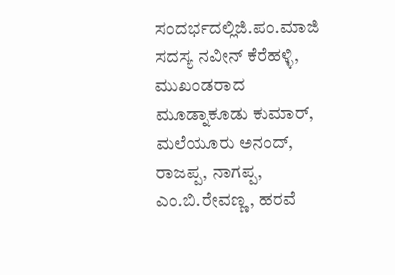ಸಂದರ್ಭದಲ್ಲಿಜಿ.ಪಂ.ಮಾಜಿ ಸದಸ್ಯ ನವೀನ್ ಕೆರೆಹಳ್ಳಿ, ಮುಖಂಡರಾದ ಮೂಡ್ನಾಕೂಡು ಕುಮಾರ್, ಮಲೆಯೂರು ಅನಂದ್, ರಾಜಪ್ಪ, ನಾಗಪ್ಪ, ಎಂ.ಬಿ.ರೇವಣ್ಣ, ಹರವೆ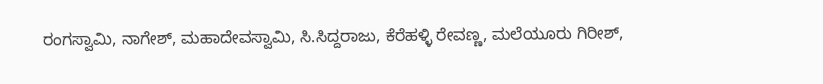ರಂಗಸ್ವಾಮಿ, ನಾಗೇಶ್, ಮಹಾದೇವಸ್ವಾಮಿ, ಸಿ.ಸಿದ್ದರಾಜು, ಕೆರೆಹಳ್ಳಿ ರೇವಣ್ಣ, ಮಲೆಯೂರು ಗಿರೀಶ್,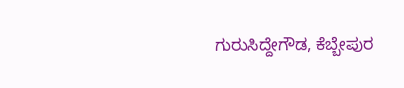ಗುರುಸಿದ್ದೇಗೌಡ, ಕೆಬ್ಬೇಪುರ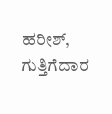ಹರೀಶ್, ಗುತ್ತಿಗೆದಾರ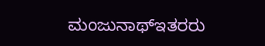ಮಂಜುನಾಥ್ಇತರರು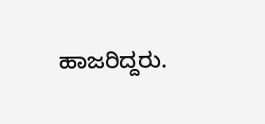ಹಾಜರಿದ್ದರು.